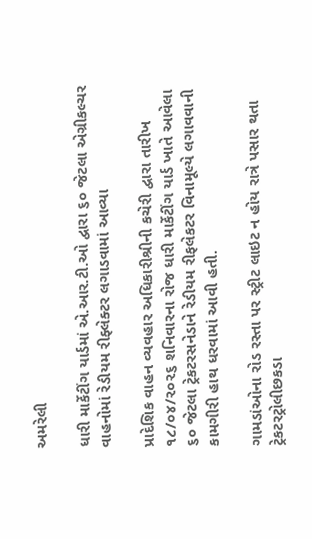અમરેલી

ધારી માર્કેટીંગ યાર્ડમાં એ.આર.ટી.ઓ દ્વારા ૬૦ જેટલા એગ્રીકલ્ચર વાહનોમાં રેડીયમ રીફ્લેક્ટર લગાડવામાં આવ્યા

પ્રાદેશિક વાહન વ્યવહાર અધિકારીશ્રીની કચેરી દ્વારા તારીખ ૧૮/૦૪/૨૦૨૬ શનિવારના રોજ ધારી માર્કેટીંગ યાર્ડ ખાતે આવેલા ૬૦ જેટલા ટ્રેકટરસનેડાને રેડીયમ રીફલેકટર વિનામૂલ્યે લગાવવાની કામગીરી હાથ ધરવામાં આવી હતી.

ગામડાંઓના રોડ રસ્તા પર સ્ટ્રીટ લાઇટ ન હોય રાત્રે પસાર થતા ટ્રેકટરટ્રોલીછકડા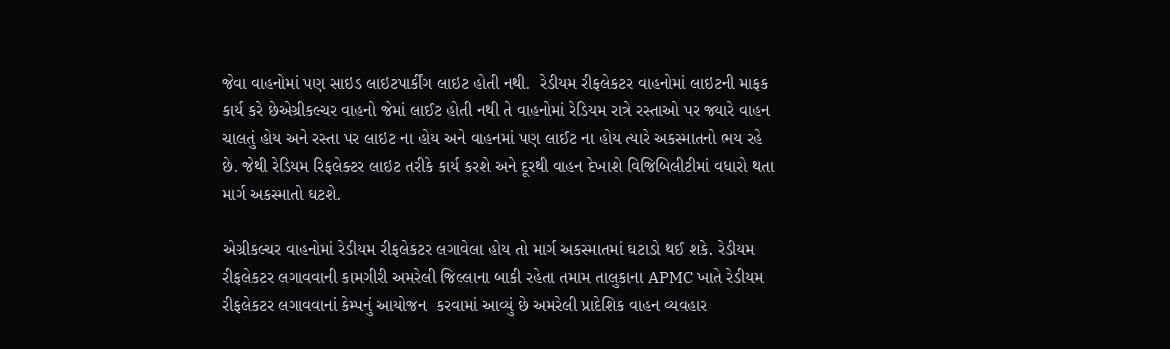જેવા વાહનોમાં પણ સાઇડ લાઇટપાર્કીંગ લાઇટ હોતી નથી.  રેડીયમ રીફલેકટર વાહનોમાં લાઇટની માફક કાર્ય કરે છેએગ્રીકલ્ચર વાહનો જેમાં લાઈટ હોતી નથી તે વાહનોમાં રેડિયમ રાત્રે રસ્તાઓ પર જ્યારે વાહન ચાલતું હોય અને રસ્તા પર લાઇટ ના હોય અને વાહનમાં પણ લાઈટ ના હોય ત્યારે અકસ્માતનો ભય રહે છે. જેથી રેડિયમ રિફલેક્ટર લાઇટ તરીકે કાર્ય કરશે અને દૂરથી વાહન દેખાશે વિજિબિલીટીમાં વધારો થતા માર્ગ અકસ્માતો ઘટશે.

એગ્રીકલ્ચર વાહનોમાં રેડીયમ રીફલેકટર લગાવેલા હોય તો માર્ગ અકસ્માતમાં ઘટાડો થઈ શકે. રેડીયમ રીફલેકટર લગાવવાની કામગીરી અમરેલી જિલ્લાના બાકી રહેતા તમામ તાલુકાના APMC ખાતે રેડીયમ રીફલેકટર લગાવવાનાં કેમ્પનું આયોજન  કરવામાં આવ્યું છે અમરેલી પ્રાદેશિક વાહન વ્યવહાર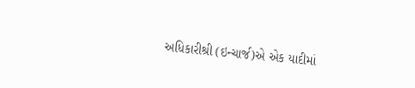અધિકારીશ્રી (ઇન્ચાર્જ)એ એક યાદીમાં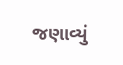જણાવ્યું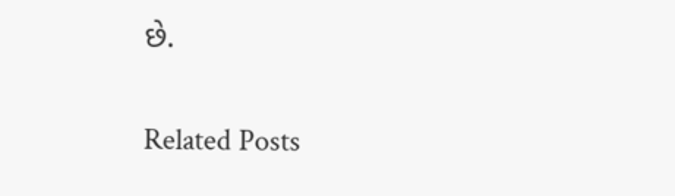છે.

Related Posts